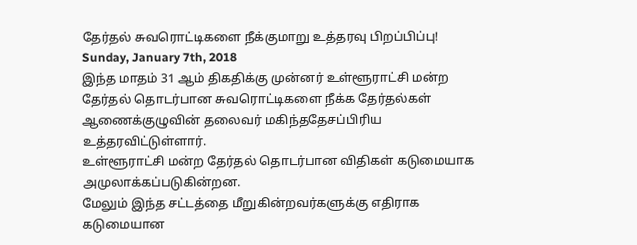தேர்தல் சுவரொட்டிகளை நீக்குமாறு உத்தரவு பிறப்பிப்பு!
Sunday, January 7th, 2018
இந்த மாதம் 31 ஆம் திகதிக்கு முன்னர் உள்ளூராட்சி மன்ற தேர்தல் தொடர்பான சுவரொட்டிகளை நீக்க தேர்தல்கள் ஆணைக்குழுவின் தலைவர் மகிந்ததேசப்பிரிய உத்தரவிட்டுள்ளார்.
உள்ளூராட்சி மன்ற தேர்தல் தொடர்பான விதிகள் கடுமையாக அமுலாக்கப்படுகின்றன.
மேலும் இந்த சட்டத்தை மீறுகின்றவர்களுக்கு எதிராக கடுமையான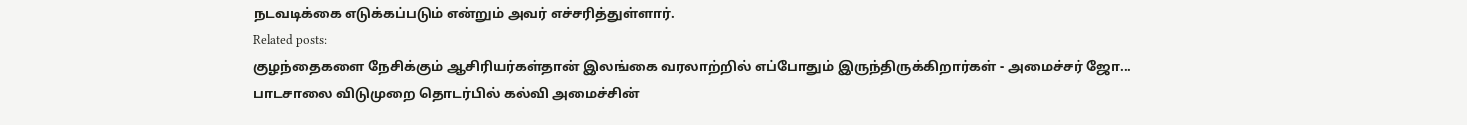நடவடிக்கை எடுக்கப்படும் என்றும் அவர் எச்சரித்துள்ளார்.
Related posts:
குழந்தைகளை நேசிக்கும் ஆசிரியர்கள்தான் இலங்கை வரலாற்றில் எப்போதும் இருந்திருக்கிறார்கள் - அமைச்சர் ஜோ...
பாடசாலை விடுமுறை தொடர்பில் கல்வி அமைச்சின்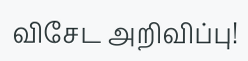விசேட அறிவிப்பு!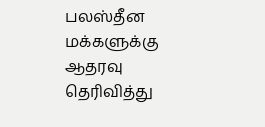பலஸ்தீன மக்களுக்கு ஆதரவு தெரிவித்து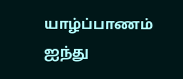யாழ்ப்பாணம் ஐந்து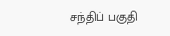சந்திப் பகுதி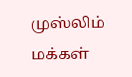முஸ்லிம் மக்கள்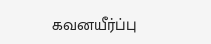கவனயீர்ப்பு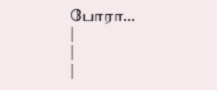போரா...
|
|
|